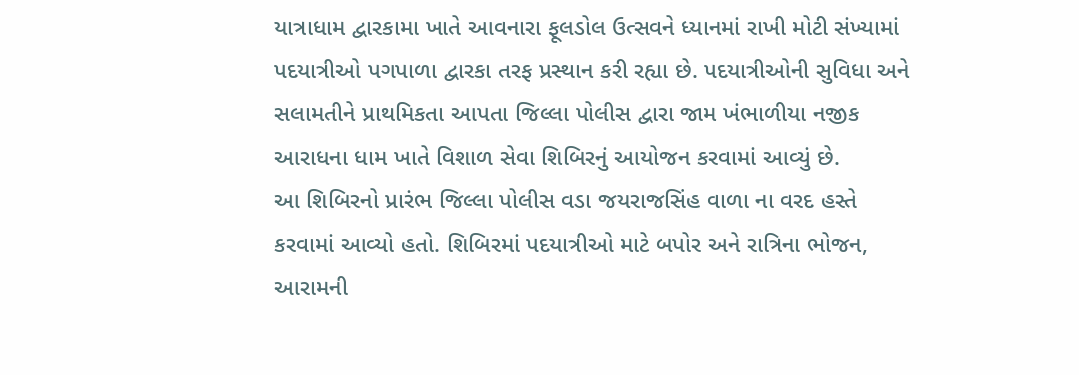યાત્રાધામ દ્વારકામા ખાતે આવનારા ફૂલડોલ ઉત્સવને ધ્યાનમાં રાખી મોટી સંખ્યામાં પદયાત્રીઓ પગપાળા દ્વારકા તરફ પ્રસ્થાન કરી રહ્યા છે. પદયાત્રીઓની સુવિધા અને સલામતીને પ્રાથમિકતા આપતા જિલ્લા પોલીસ દ્વારા જામ ખંભાળીયા નજીક આરાધના ધામ ખાતે વિશાળ સેવા શિબિરનું આયોજન કરવામાં આવ્યું છે.
આ શિબિરનો પ્રારંભ જિલ્લા પોલીસ વડા જયરાજસિંહ વાળા ના વરદ હસ્તે કરવામાં આવ્યો હતો. શિબિરમાં પદયાત્રીઓ માટે બપોર અને રાત્રિના ભોજન, આરામની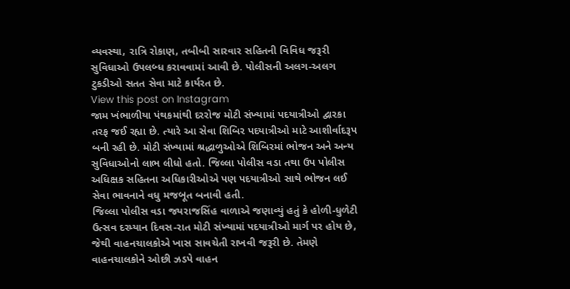વ્યવસ્થા, રાત્રિ રોકાણ, તબીબી સારવાર સહિતની વિવિધ જરૂરી સુવિધાઓ ઉપલબ્ધ કરાવવામાં આવી છે. પોલીસની અલગ-અલગ ટુકડીઓ સતત સેવા માટે કાર્યરત છે.
View this post on Instagram
જામ ખંભાળીયા પંથકમાંથી દરરોજ મોટી સંખ્યામાં પદયાત્રીઓ દ્વારકા તરફ જઈ રહ્યા છે. ત્યારે આ સેવા શિબિર પદયાત્રીઓ માટે આશીર્વાદરૂપ બની રહી છે. મોટી સંખ્યામાં શ્રદ્ધાળુઓએ શિબિરમાં ભોજન અને અન્ય સુવિધાઓનો લાભ લીધો હતો. જિલ્લા પોલીસ વડા તથા ઉપ પોલીસ અધિક્ષક સહિતના અધિકારીઓએ પણ પદયાત્રીઓ સાથે ભોજન લઈ સેવા ભાવનાને વધુ મજબૂત બનાવી હતી.
જિલ્લા પોલીસ વડા જયરાજસિંહ વાળાએ જણાવ્યું હતું કે હોળી-ધુળેટી ઉત્સવ દરમ્યાન દિવસ-રાત મોટી સંખ્યામાં પદયાત્રીઓ માર્ગ પર હોય છે, જેથી વાહનચાલકોએ ખાસ સાવચેતી રાખવી જરૂરી છે. તેમણે વાહનચાલકોને ઓછી ઝડપે વાહન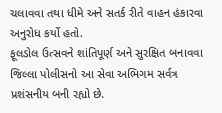ચલાવવા તથા ધીમે અને સતર્ક રીતે વાહન હંકારવા અનુરોધ કર્યો હતો.
ફૂલડોલ ઉત્સવને શાંતિપૂર્ણ અને સુરક્ષિત બનાવવા જિલ્લા પોલીસનો આ સેવા અભિગમ સર્વત્ર પ્રશંસનીય બની રહ્યો છે.